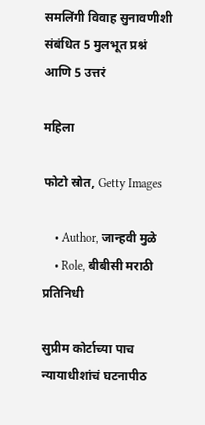समलिंगी विवाह सुनावणीशी संबंधित 5 मुलभूत प्रश्नं आणि 5 उत्तरं

महिला

फोटो स्रोत, Getty Images

    • Author, जान्हवी मुळे
    • Role, बीबीसी मराठी प्रतिनिधी

सुप्रीम कोर्टाच्या पाच न्यायाधीशांचं घटनापीठ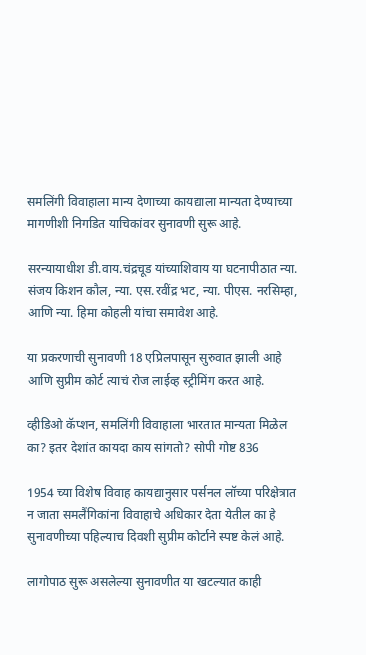समलिंगी विवाहाला मान्य देणाच्या कायद्याला मान्यता देण्याच्या मागणीशी निगडित याचिकांवर सुनावणी सुरू आहे.

सरन्यायाधीश डी.वाय.चंद्रचूड यांच्याशिवाय या घटनापीठात न्या. संजय किशन कौल, न्या. एस.रवींद्र भट, न्या. पीएस. नरसिम्हा, आणि न्या. हिमा कोहली यांचा समावेश आहे.

या प्रकरणाची सुनावणी 18 एप्रिलपासून सुरुवात झाली आहे आणि सुप्रीम कोर्ट त्याचं रोज लाईव्ह स्ट्रीमिंग करत आहे.

व्हीडिओ कॅप्शन, समलिंगी विवाहाला भारतात मान्यता मिळेल का? इतर देशांत कायदा काय सांगतो? सोपी गोष्ट 836

1954 च्या विशेष विवाह कायद्यानुसार पर्सनल लॉच्या परिक्षेत्रात न जाता समलैंगिकांना विवाहाचे अधिकार देता येतील का हे सुनावणीच्या पहिल्याच दिवशी सुप्रीम कोर्टाने स्पष्ट केलं आहे.

लागोपाठ सुरू असलेल्या सुनावणीत या खटल्यात काही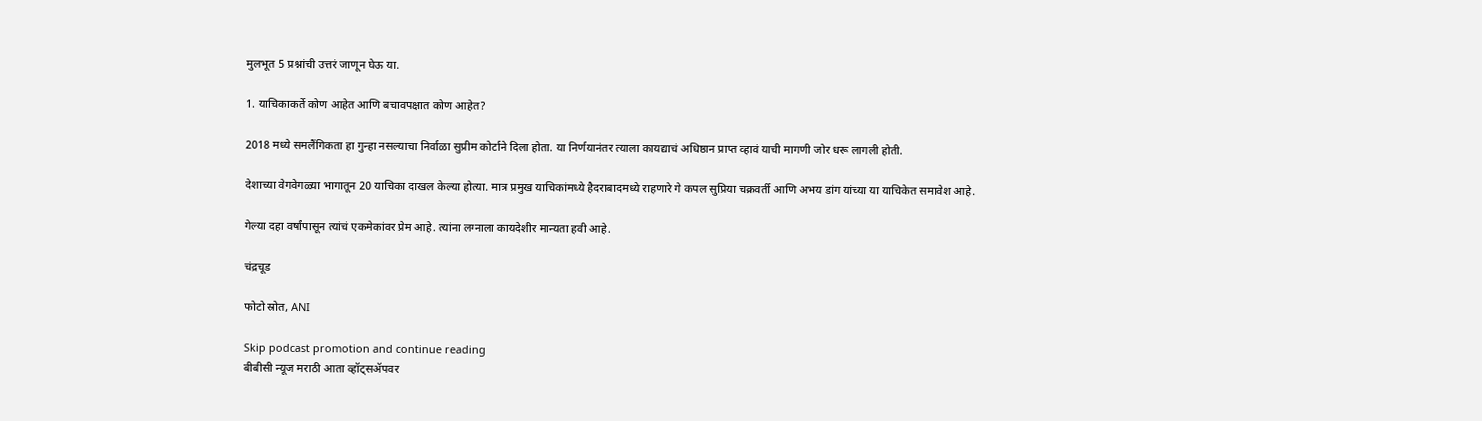मुलभूत 5 प्रश्नांची उत्तरं जाणून घेऊ या.

1. याचिकाकर्ते कोण आहेत आणि बचावपक्षात कोण आहेत?

2018 मध्ये समलैंगिकता हा गुन्हा नसल्याचा निर्वाळा सुप्रीम कोर्टाने दिला होता. या निर्णयानंतर त्याला कायद्याचं अधिष्ठान प्राप्त व्हावं याची मागणी जोर धरू लागली होती.

देशाच्या वेगवेगळ्या भागातून 20 याचिका दाखल केल्या होत्या. मात्र प्रमुख याचिकांमध्ये हैदराबादमध्ये राहणारे गे कपल सुप्रिया चक्रवर्ती आणि अभय डांग यांच्या या याचिकेत समावेश आहे.

गेल्या दहा वर्षांपासून त्यांचं एकमेकांवर प्रेम आहे. त्यांना लग्नाला कायदेशीर मान्यता हवी आहे.

चंद्रचूड

फोटो स्रोत, ANI

Skip podcast promotion and continue reading
बीबीसी न्यूज मराठी आता व्हॉट्सॲपवर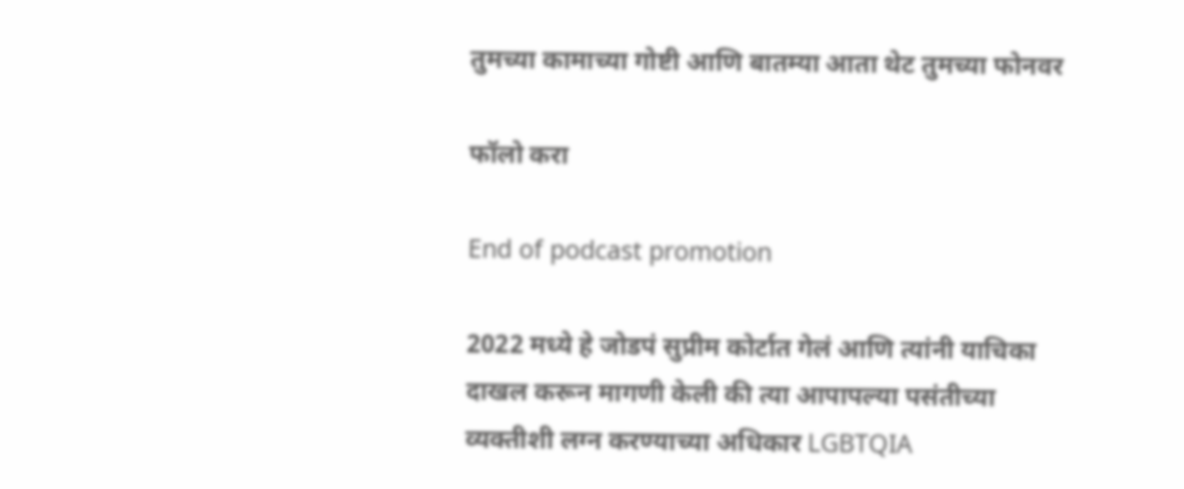तुमच्या कामाच्या गोष्टी आणि बातम्या आता थेट तुमच्या फोनवर

फॉलो करा

End of podcast promotion

2022 मध्ये हे जोडपं सुप्रीम कोर्टात गेलं आणि त्यांनी याचिका दाखल करून मागणी केली की त्या आपापल्या पसंतीच्या व्यक्तीशी लग्न करण्याच्या अधिकार LGBTQIA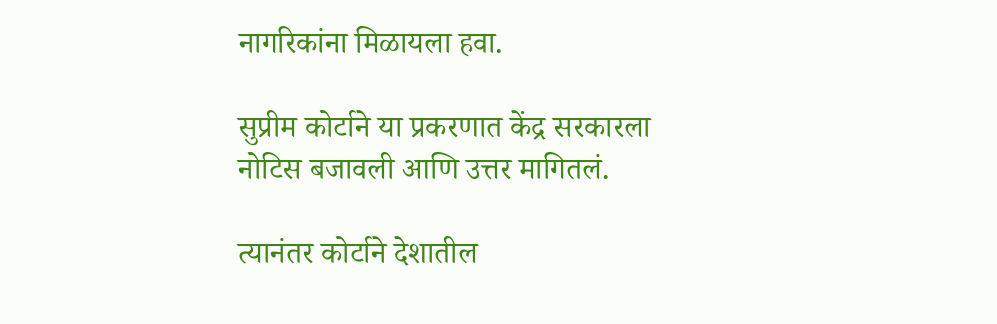नागरिकांना मिळायला हवा.

सुप्रीम कोर्टाने या प्रकरणात केंद्र सरकारला नोटिस बजावली आणि उत्तर मागितलं.

त्यानंतर कोर्टाने देशातील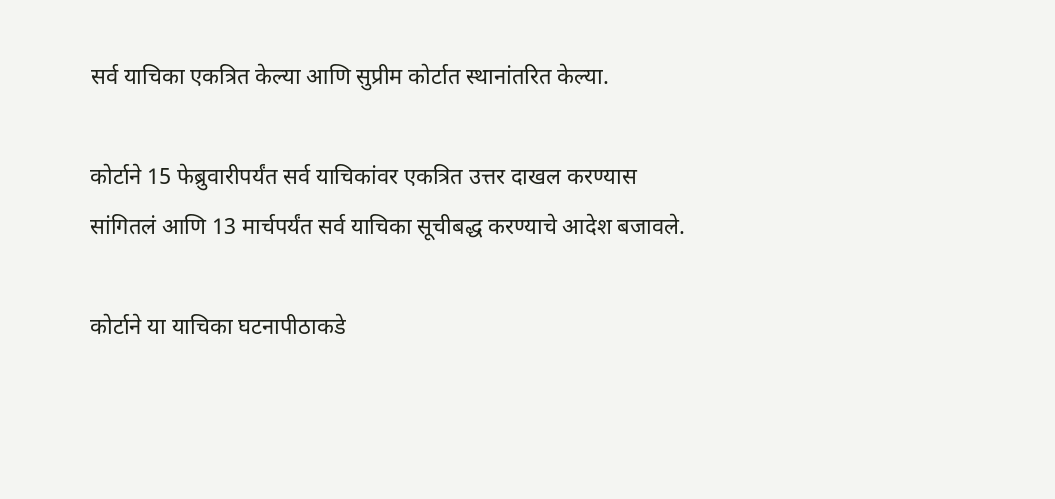सर्व याचिका एकत्रित केल्या आणि सुप्रीम कोर्टात स्थानांतरित केल्या.

कोर्टाने 15 फेब्रुवारीपर्यंत सर्व याचिकांवर एकत्रित उत्तर दाखल करण्यास सांगितलं आणि 13 मार्चपर्यंत सर्व याचिका सूचीबद्ध करण्याचे आदेश बजावले.

कोर्टाने या याचिका घटनापीठाकडे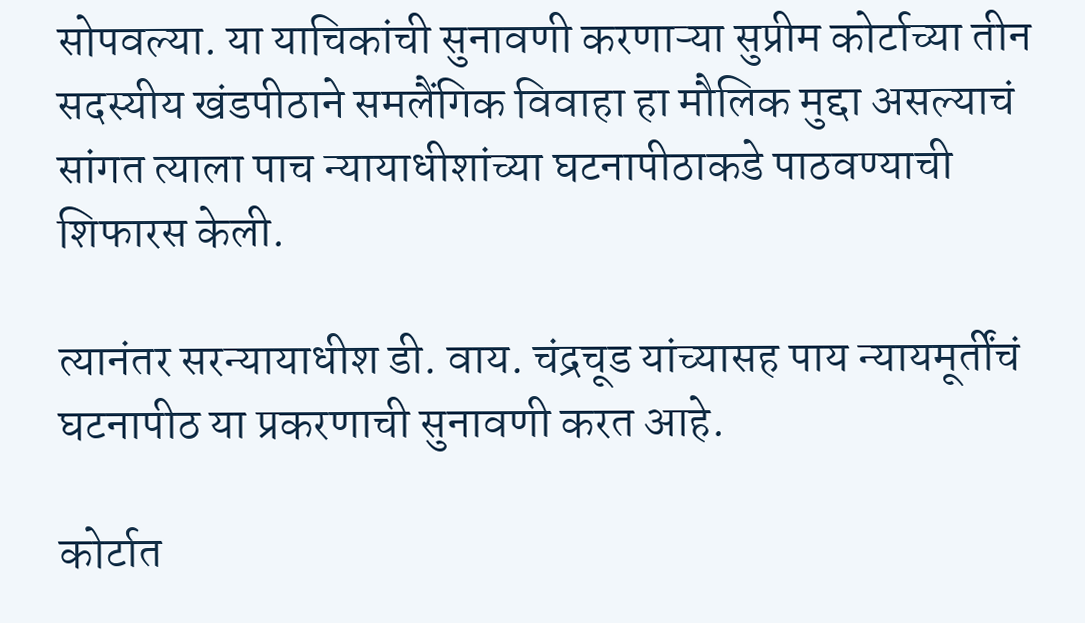सोपवल्या. या याचिकांची सुनावणी करणाऱ्या सुप्रीम कोर्टाच्या तीन सदस्यीय खंडपीठाने समलैंगिक विवाहा हा मौलिक मुद्दा असल्याचं सांगत त्याला पाच न्यायाधीशांच्या घटनापीठाकडे पाठवण्याची शिफारस केली.

त्यानंतर सरन्यायाधीश डी. वाय. चंद्रचूड यांच्यासह पाय न्यायमूर्तींचं घटनापीठ या प्रकरणाची सुनावणी करत आहे.

कोर्टात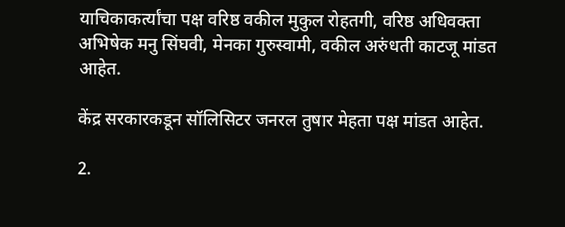याचिकाकर्त्यांचा पक्ष वरिष्ठ वकील मुकुल रोहतगी, वरिष्ठ अधिवक्ता अभिषेक मनु सिंघवी, मेनका गुरुस्वामी, वकील अरुंधती काटजू मांडत आहेत.

केंद्र सरकारकडून सॉलिसिटर जनरल तुषार मेहता पक्ष मांडत आहेत.

2.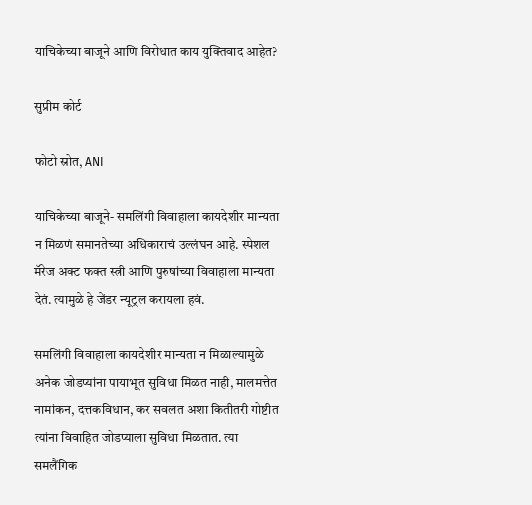याचिकेच्या बाजूने आणि विरोधात काय युक्तिवाद आहेत?

सुप्रीम कोर्ट

फोटो स्रोत, ANI

याचिकेच्या बाजूने- समलिंगी विवाहाला कायदेशीर मान्यता न मिळणं समानतेच्या अधिकाराचं उल्लंघन आहे. स्पेशल मॅरेज अक्ट फक्त स्त्री आणि पुरुषांच्या विवाहाला मान्यता देतं. त्यामुळे हे जेंडर न्यूट्रल करायला हवं.

समलिंगी विवाहाला कायदेशीर मान्यता न मिळाल्यामुळे अनेक जोडप्यांना पायाभूत सुविधा मिळत नाही, मालमत्तेत नामांकन, दत्तकविधान, कर सवलत अशा कितीतरी गोष्टीत त्यांना विवाहित जोडप्याला सुविधा मिळतात. त्या समलैंगिक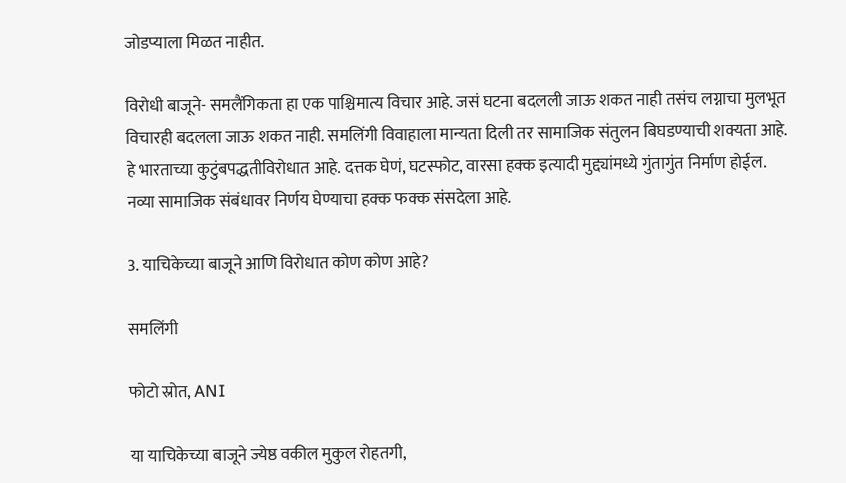जोडप्याला मिळत नाहीत.

विरोधी बाजूने- समलैंगिकता हा एक पाश्चिमात्य विचार आहे. जसं घटना बदलली जाऊ शकत नाही तसंच लग्नाचा मुलभूत विचारही बदलला जाऊ शकत नाही. समलिंगी विवाहाला मान्यता दिली तर सामाजिक संतुलन बिघडण्याची शक्यता आहे. हे भारताच्या कुटुंबपद्धतीविरोधात आहे. दत्तक घेणं, घटस्फोट, वारसा हक्क इत्यादी मुद्द्यांमध्ये गुंतागुंत निर्माण होईल. नव्या सामाजिक संबंधावर निर्णय घेण्याचा हक्क फक्क संसदेला आहे.

3. याचिकेच्या बाजूने आणि विरोधात कोण कोण आहे?

समलिंगी

फोटो स्रोत, ANI

या याचिकेच्या बाजूने ज्येष्ठ वकील मुकुल रोहतगी,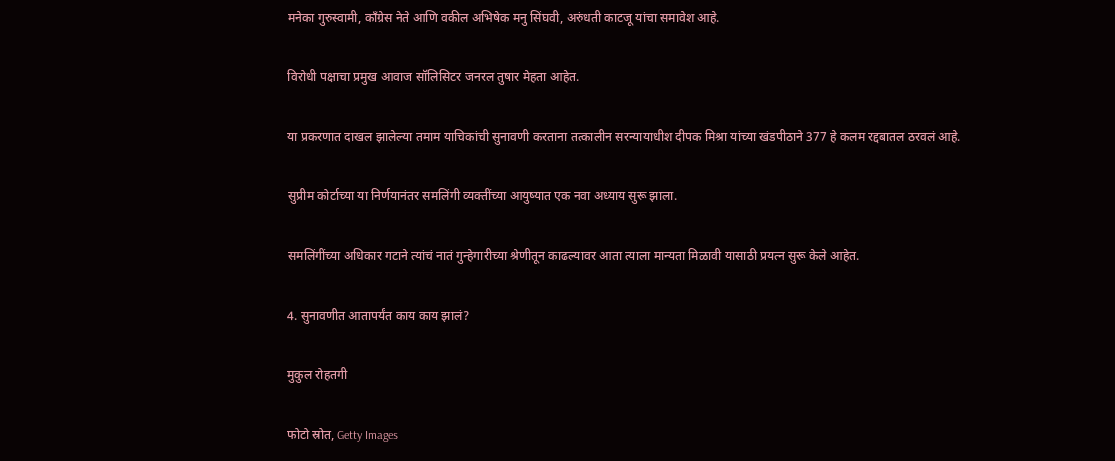मनेका गुरुस्वामी, काँग्रेस नेते आणि वकील अभिषेक मनु सिंघवी, अरुंधती काटजू यांचा समावेश आहे.

विरोधी पक्षाचा प्रमुख आवाज सॉलिसिटर जनरल तुषार मेहता आहेत.

या प्रकरणात दाखल झालेल्या तमाम याचिकांची सुनावणी करताना तत्कालीन सरन्यायाधीश दीपक मिश्रा यांच्या खंडपीठाने 377 हे कलम रद्दबातल ठरवलं आहे.

सुप्रीम कोर्टाच्या या निर्णयानंतर समलिंगी व्यक्तींच्या आयुष्यात एक नवा अध्याय सुरू झाला.

समलिंगींच्या अधिकार गटाने त्यांचं नातं गुन्हेगारीच्या श्रेणीतून काढल्यावर आता त्याला मान्यता मिळावी यासाठी प्रयत्न सुरू केले आहेत.

4. सुनावणीत आतापर्यंत काय काय झालं?

मुकुल रोहतगी

फोटो स्रोत, Getty Images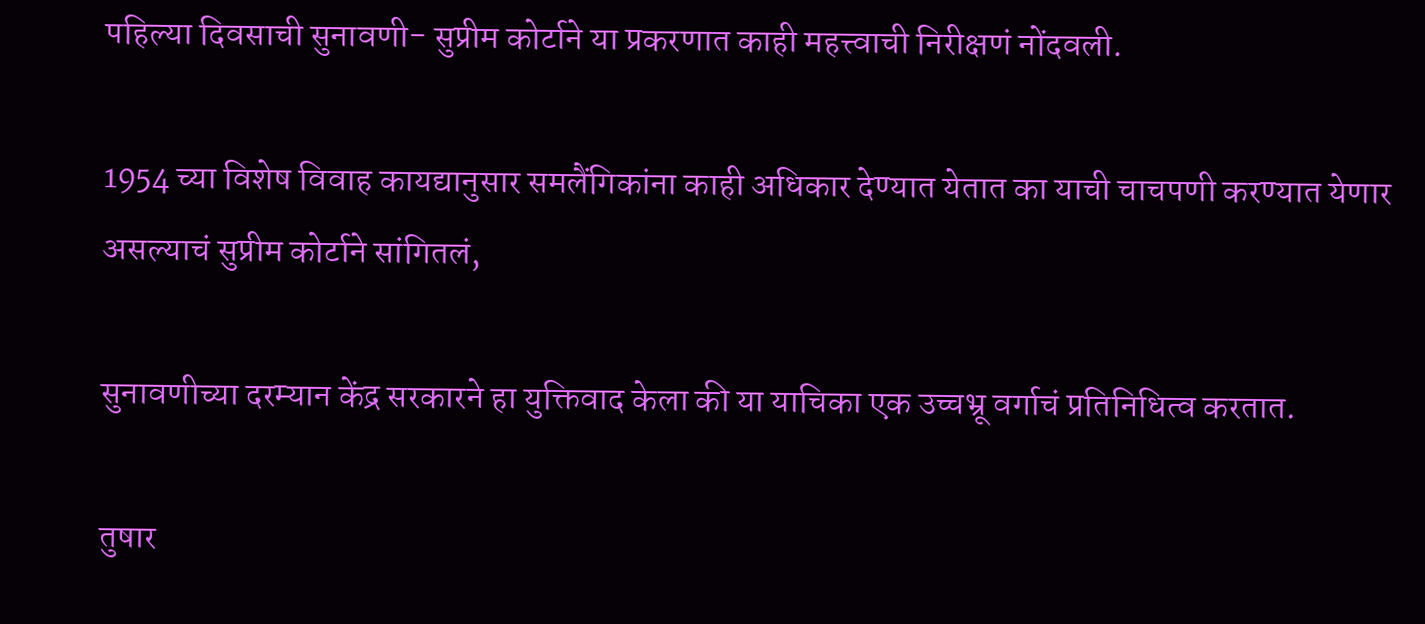पहिल्या दिवसाची सुनावणी- सुप्रीम कोर्टाने या प्रकरणात काही महत्त्वाची निरीक्षणं नोंदवली.

1954 च्या विशेष विवाह कायद्यानुसार समलैंगिकांना काही अधिकार देण्यात येतात का याची चाचपणी करण्यात येणार असल्याचं सुप्रीम कोर्टाने सांगितलं,

सुनावणीच्या दरम्यान केंद्र सरकारने हा युक्तिवाद केला की या याचिका एक उच्चभ्रू वर्गाचं प्रतिनिधित्व करतात.

तुषार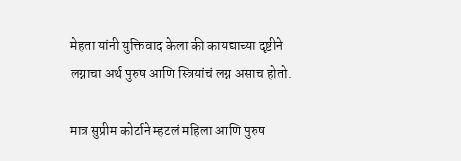मेहता यांनी युक्तिवाद केला की कायद्याच्या दृष्टीने लग्नाचा अर्थ पुरुष आणि स्त्रियांचं लग्न असाच होतो.

मात्र सुप्रीम कोर्टाने म्हटलं महिला आणि पुरुष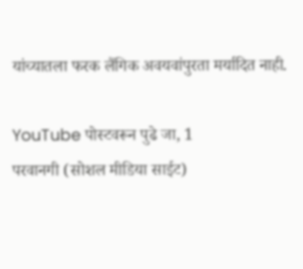यांच्यातला फरक लैंगिक अवयवांपुरता मर्यादित नाही.

YouTube पोस्टवरून पुढे जा, 1
परवानगी (सोशल मीडिया साईट)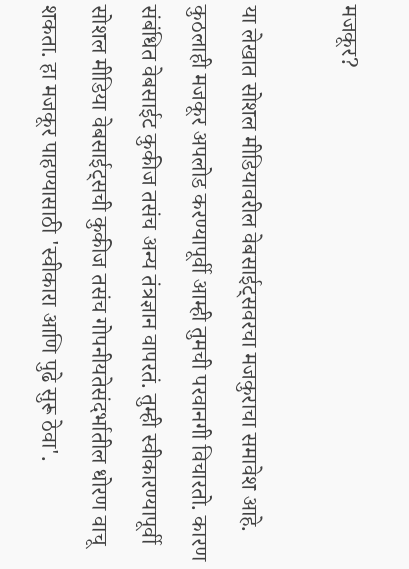मजकूर?

या लेखात सोशल मीडियावरील वेबसाईट्सवरचा मजकुराचा समावेश आहे. कुठलाही मजकूर अपलोड करण्यापूर्वी आम्ही तुमची परवानगी विचारतो. कारण संबंधित वेबसाईट कुकीज तसंच अन्य तंत्रज्ञान वापरतं. तुम्ही स्वीकारण्यापूर्वी सोशल मीडिया वेबसाईट्सची कुकीज तसंच गोपनीयतेसंदर्भातील धोरण वाचू शकता. हा मजकूर पाहण्यासाठी 'स्वीकारा आणि पुढे सुरू ठेवा'.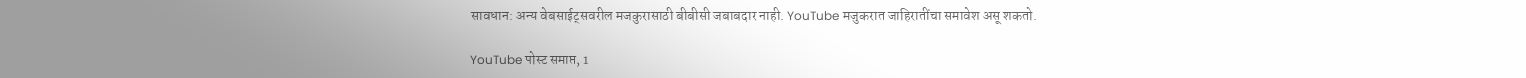सावधान: अन्य वेबसाईट्सवरील मजकुरासाठी बीबीसी जबाबदार नाही. YouTube मजुकरात जाहिरातींचा समावेश असू शकतो.

YouTube पोस्ट समाप्त, 1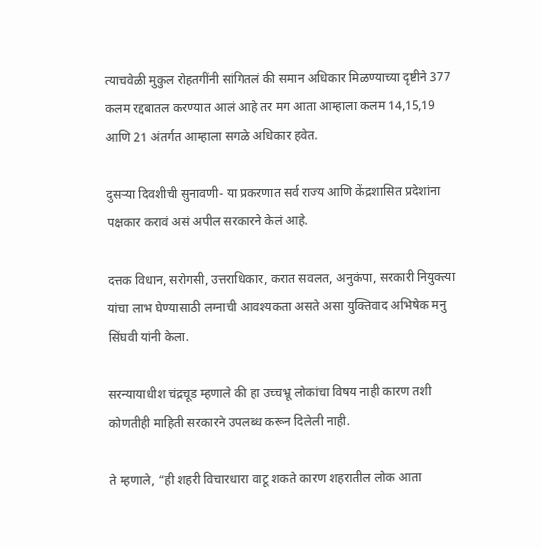त्याचवेळी मुकुल रोहतगींनी सांगितलं की समान अधिकार मिळण्याच्या दृष्टीने 377 कलम रद्दबातल करण्यात आलं आहे तर मग आता आम्हाला कलम 14,15,19 आणि 21 अंतर्गत आम्हाला सगळे अधिकार हवेत.

दुसऱ्या दिवशीची सुनावणी- या प्रकरणात सर्व राज्य आणि केंद्रशासित प्रदेशांना पक्षकार करावं असं अपील सरकारने केलं आहे.

दत्तक विधान, सरोगसी, उत्तराधिकार, करात सवलत, अनुकंपा, सरकारी नियुक्त्या यांचा लाभ घेण्यासाठी लग्नाची आवश्यकता असते असा युक्तिवाद अभिषेक मनु सिंघवी यांनी केला.

सरन्यायाधीश चंद्रचूड म्हणाले की हा उच्चभ्रू लोकांचा विषय नाही कारण तशी कोणतीही माहिती सरकारने उपलब्ध करून दिलेली नाही.

ते म्हणाले, “ही शहरी विचारधारा वाटू शकते कारण शहरातील लोक आता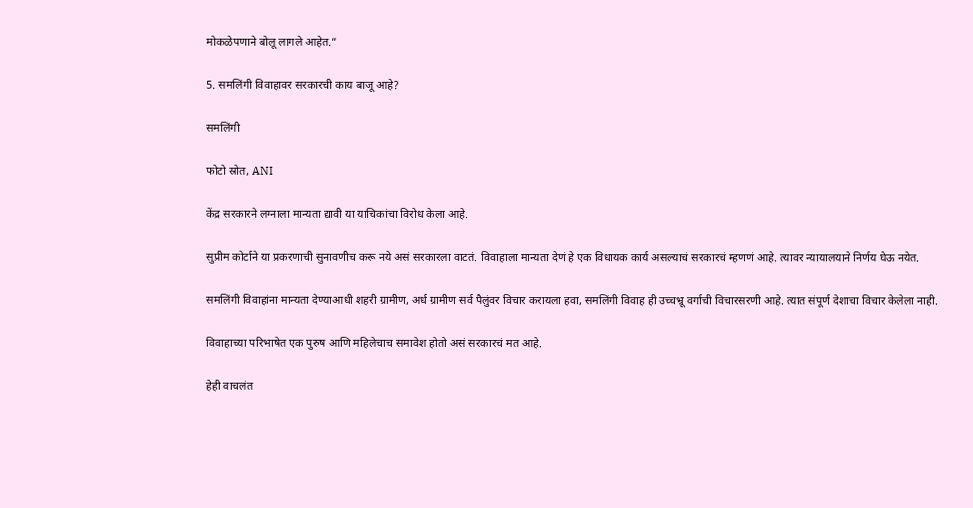मोकळेपणाने बोलू लागले आहेत.”

5. समलिंगी विवाहावर सरकारची काय बाजू आहे?

समलिंगी

फोटो स्रोत, ANI

केंद्र सरकारने लग्नाला मान्यता द्यावी या याचिकांचा विरोध केला आहे.

सुप्रीम कोर्टाने या प्रकरणाची सुनावणीच करू नये असं सरकारला वाटतं. विवाहाला मान्यता देणं हे एक विधायक कार्य असल्याचं सरकारचं म्हणणं आहे. त्यावर न्यायालयाने निर्णय घेऊ नयेत.

समलिंगी विवाहांना मान्यता देण्याआधी शहरी ग्रामीण, अर्ध ग्रामीण सर्व पैलुंवर विचार करायला हवा, समलिंगी विवाह ही उच्चभ्रू वर्गाची विचारसरणी आहे. त्यात संपूर्ण देशाचा विचार केलेला नाही.

विवाहाच्या परिभाषेत एक पुरुष आणि महिलेचाच समावेश होतो असं सरकारचं मत आहे.

हेही वाचलंत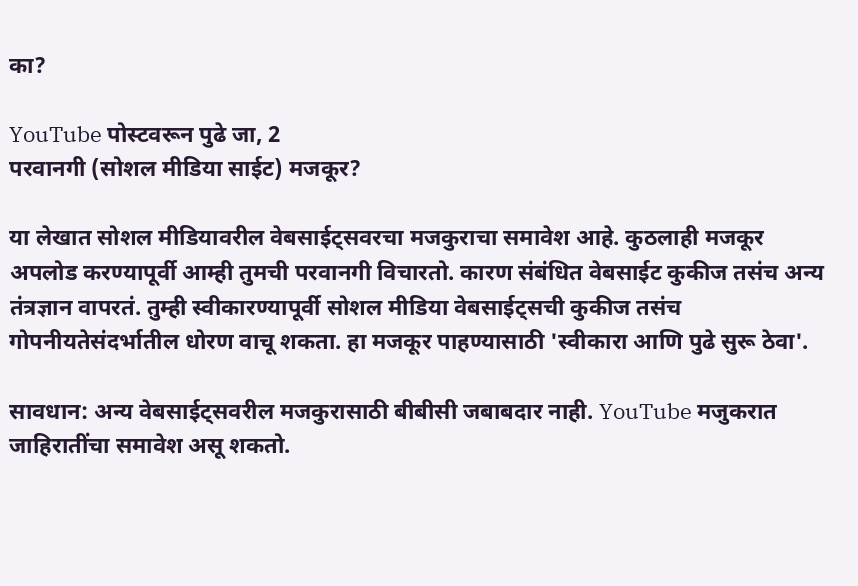का?

YouTube पोस्टवरून पुढे जा, 2
परवानगी (सोशल मीडिया साईट) मजकूर?

या लेखात सोशल मीडियावरील वेबसाईट्सवरचा मजकुराचा समावेश आहे. कुठलाही मजकूर अपलोड करण्यापूर्वी आम्ही तुमची परवानगी विचारतो. कारण संबंधित वेबसाईट कुकीज तसंच अन्य तंत्रज्ञान वापरतं. तुम्ही स्वीकारण्यापूर्वी सोशल मीडिया वेबसाईट्सची कुकीज तसंच गोपनीयतेसंदर्भातील धोरण वाचू शकता. हा मजकूर पाहण्यासाठी 'स्वीकारा आणि पुढे सुरू ठेवा'.

सावधान: अन्य वेबसाईट्सवरील मजकुरासाठी बीबीसी जबाबदार नाही. YouTube मजुकरात जाहिरातींचा समावेश असू शकतो.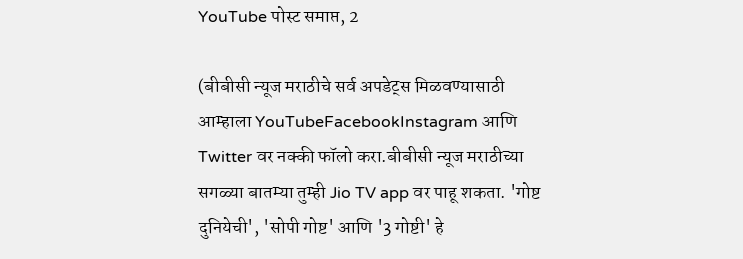YouTube पोस्ट समाप्त, 2

(बीबीसी न्यूज मराठीचे सर्व अपडेट्स मिळवण्यासाठी आम्हाला YouTubeFacebookInstagram आणि Twitter वर नक्की फॉलो करा.बीबीसी न्यूज मराठीच्या सगळ्या बातम्या तुम्ही Jio TV app वर पाहू शकता. 'गोष्ट दुनियेची', 'सोपी गोष्ट' आणि '3 गोष्टी' हे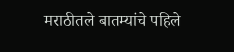मराठीतले बातम्यांचे पहिले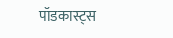पॉडकास्ट्स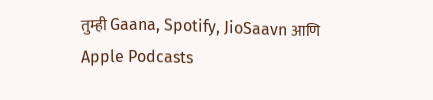तुम्ही Gaana, Spotify, JioSaavn आणि Apple Podcasts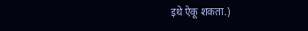इथे ऐकू शकता.)